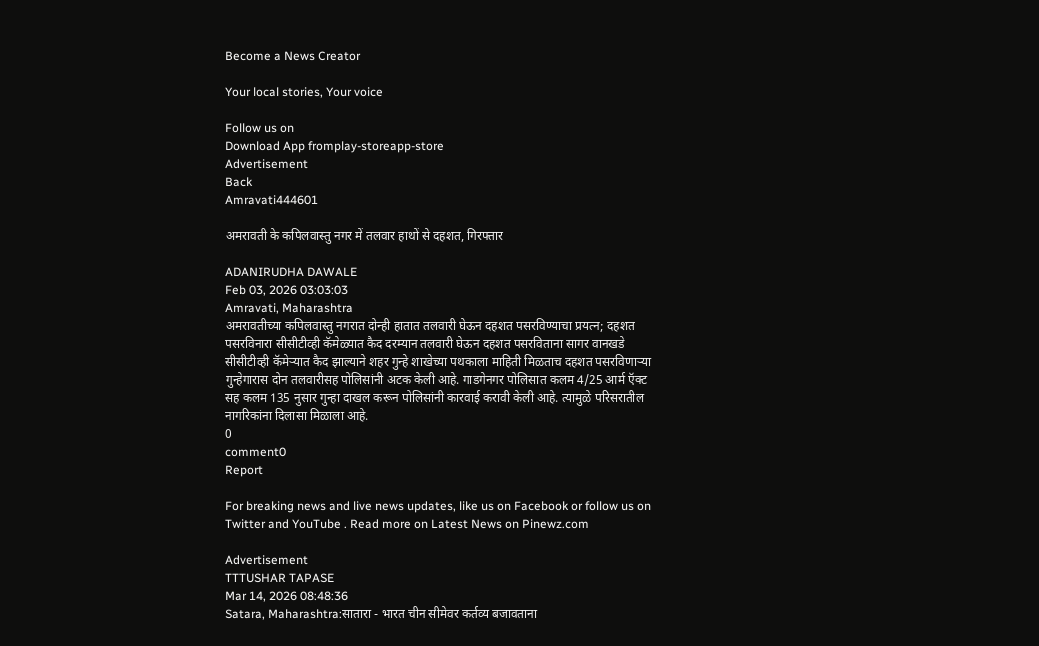Become a News Creator

Your local stories, Your voice

Follow us on
Download App fromplay-storeapp-store
Advertisement
Back
Amravati444601

अमरावती के कपिलवास्तु नगर में तलवार हाथों से दहशत, गिरफ्तार

ADANIRUDHA DAWALE
Feb 03, 2026 03:03:03
Amravati, Maharashtra
अमरावतीच्या कपिलवास्तु नगरात दोन्ही हातात तलवारी घेऊन दहशत पसरविण्याचा प्रयत्न; दहशत पसरविनारा सीसीटीव्ही कॅमेळ्यात कैद दरम्यान तलवारी घेऊन दहशत पसरविताना सागर वानखडे सीसीटीव्ही कॅमेऱ्यात कैद झाल्याने शहर गुन्हे शाखेच्या पथकाला माहिती मिळताच दहशत पसरविणाऱ्या गुन्हेगारास दोन तलवारीसह पोलिसांनी अटक केली आहे. गाडगेनगर पोलिसात कलम 4/25 आर्म ऍक्ट सह कलम 135 नुसार गुन्हा दाखल करून पोलिसांनी कारवाई करावी केली आहे. त्यामुळे परिसरातील नागरिकांना दिलासा मिळाला आहे.
0
comment0
Report

For breaking news and live news updates, like us on Facebook or follow us on Twitter and YouTube . Read more on Latest News on Pinewz.com

Advertisement
TTTUSHAR TAPASE
Mar 14, 2026 08:48:36
Satara, Maharashtra:सातारा - भारत चीन सीमेवर कर्तव्य बजावताना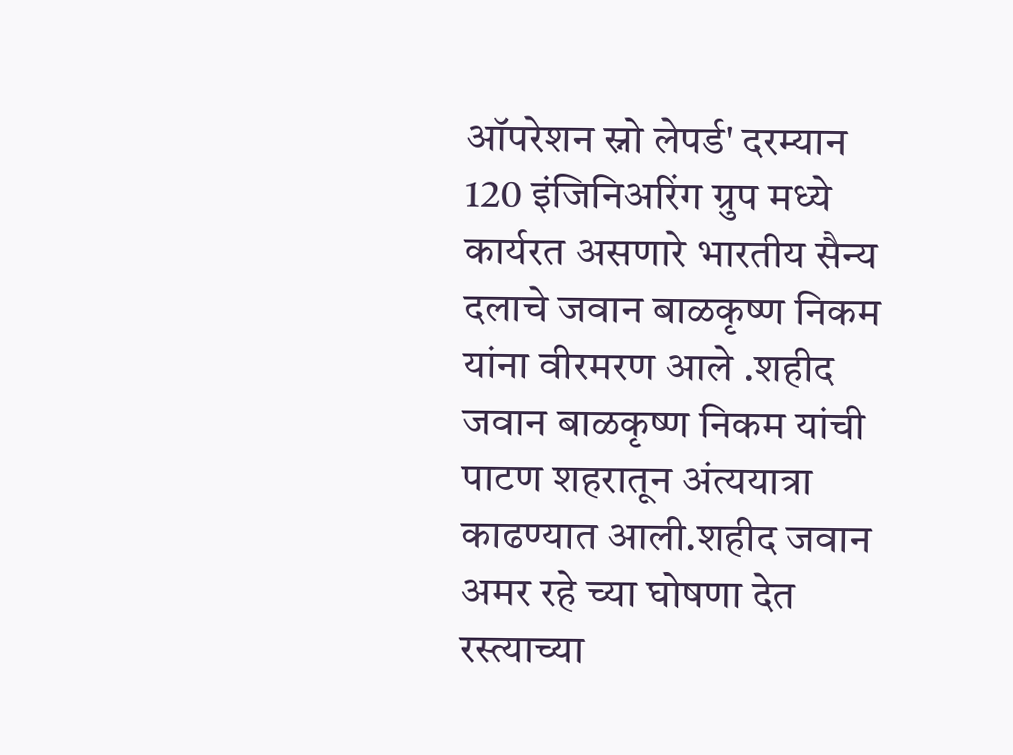ऑपरेशन स्नो लेपर्ड' दरम्यान 120 इंजिनिअरिंग ग्रुप मध्ये कार्यरत असणारे भारतीय सैन्य दलाचे जवान बाळकृष्ण निकम यांना वीरमरण आले .शहीद जवान बाळकृष्ण निकम यांची पाटण शहरातून अंत्ययात्रा काढण्यात आली.शहीद जवान अमर रहे च्या घोषणा देत रस्त्याच्या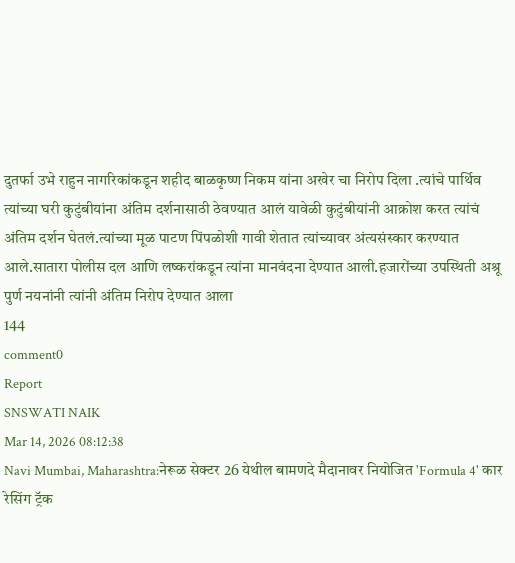दुतर्फा उभे राहुन नागरिकांकडून शहीद बाळकृष्ण निकम यांना अखेर चा निरोप दिला .त्यांचे पार्थिव त्यांच्या घरी कुटुंबीयांना अंतिम दर्शनासाठी ठेवण्यात आलं यावेळी कुटुंबीयांनी आक्रोश करत त्यांचं अंतिम दर्शन घेतलं.त्यांच्या मूळ पाटण पिंपळोशी गावी शेतात त्यांच्यावर अंत्यसंस्कार करण्यात आले.सातारा पोलीस दल आणि लष्करांकडून त्यांना मानवंदना देण्यात आली.हजारोंच्या उपस्थिती अश्रू पुर्ण नयनांनी त्यांनी अंतिम निरोप देण्यात आला
144
comment0
Report
SNSWATI NAIK
Mar 14, 2026 08:12:38
Navi Mumbai, Maharashtra:नेरूळ सेक्टर 26 येथील बामणदे मैदानावर नियोजित 'Formula 4' कार रेसिंग ट्रॅक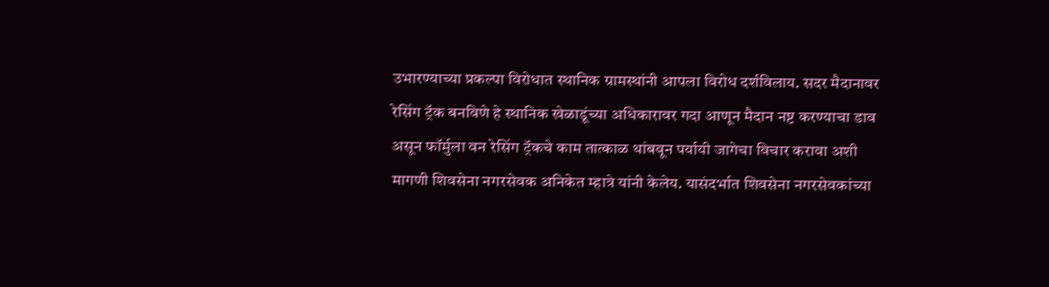उभारण्याच्या प्रकल्पा विरोधात स्थानिक ग्रामस्थांनी आपला विरोध दर्शविलाय. सदर मैदानावर रेसिंग ट्रॅक बनविणे हे स्थानिक खेळाडूंच्या अधिकारावर गदा आणून मैदान नष्ट करण्याचा डाव असून फॉर्मुला वन रेसिंग ट्रॅकचे काम तात्काळ थांबवून पर्यायी जागेचा विचार करावा अशी मागणी शिवसेना नगरसेवक अनिकेत म्हात्रे यांनी केलेय. यासंदर्भात शिवसेना नगरसेवकांच्या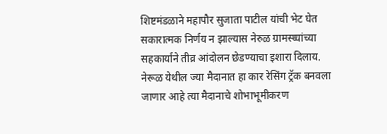शिष्टमंडळाने महापौर सुजाता पाटील यांची भेट घेत सकारात्मक निर्णय न झाल्यास नेरुळ ग्रामस्थ्यांच्या सहकार्याने तीव्र आंदोलन छेडण्याचा इशारा दिलाय. नेरूळ येथील ज्या मैदानात हा कार रेसिंग ट्रॅक बनवला जाणार आहे त्या मैदानाचे शोभाभूमीकरण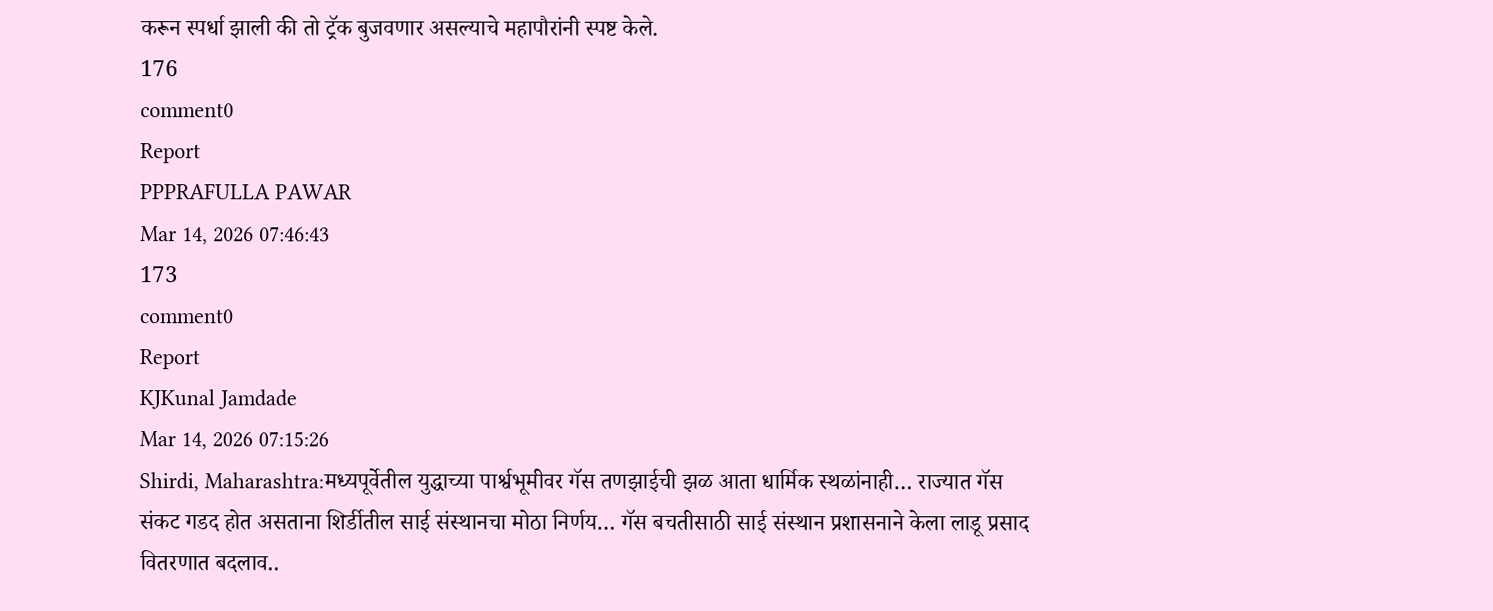करून स्पर्धा झाली की तो ट्रॅक बुजवणार असल्याचे महापौरांनी स्पष्ट केले.
176
comment0
Report
PPPRAFULLA PAWAR
Mar 14, 2026 07:46:43
173
comment0
Report
KJKunal Jamdade
Mar 14, 2026 07:15:26
Shirdi, Maharashtra:मध्यपूर्वेतील युद्धाच्या पार्श्वभूमीवर गॅस तणझाईची झळ आता धार्मिक स्थळांनाही… राज्यात गॅस संकट गडद होत असताना शिर्डीतील साई संस्थानचा मोठा निर्णय… गॅस बचतीसाठी साई संस्थान प्रशासनाने केला लाडू प्रसाद वितरणात बदलाव..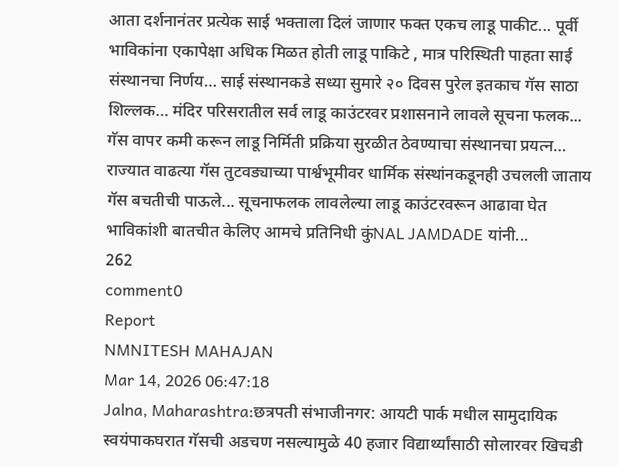आता दर्शनानंतर प्रत्येक साई भक्ताला दिलं जाणार फक्त एकच लाडू पाकीट... पूर्वी भाविकांना एकापेक्षा अधिक मिळत होती लाडू पाकिटे , मात्र परिस्थिती पाहता साई संस्थानचा निर्णय… साई संस्थानकडे सध्या सुमारे २० दिवस पुरेल इतकाच गॅस साठा शिल्लक… मंदिर परिसरातील सर्व लाडू काउंटरवर प्रशासनाने लावले सूचना फलक... गॅस वापर कमी करून लाडू निर्मिती प्रक्रिया सुरळीत ठेवण्याचा संस्थानचा प्रयत्न… राज्यात वाढत्या गॅस तुटवड्याच्या पार्श्वभूमीवर धार्मिक संस्थांनकडूनही उचलली जाताय गॅस बचतीची पाऊले... सूचनाफलक लावलेल्या लाडू काउंटरवरून आढावा घेत भाविकांशी बातचीत केलिए आमचे प्रतिनिधी कुंNAL JAMDADE यांनी...
262
comment0
Report
NMNITESH MAHAJAN
Mar 14, 2026 06:47:18
Jalna, Maharashtra:छत्रपती संभाजीनगर: आयटी पार्क मधील सामुदायिक स्वयंपाकघरात गॅसची अडचण नसल्यामुळे 40 हजार विद्यार्थ्यांसाठी सोलारवर खिचडी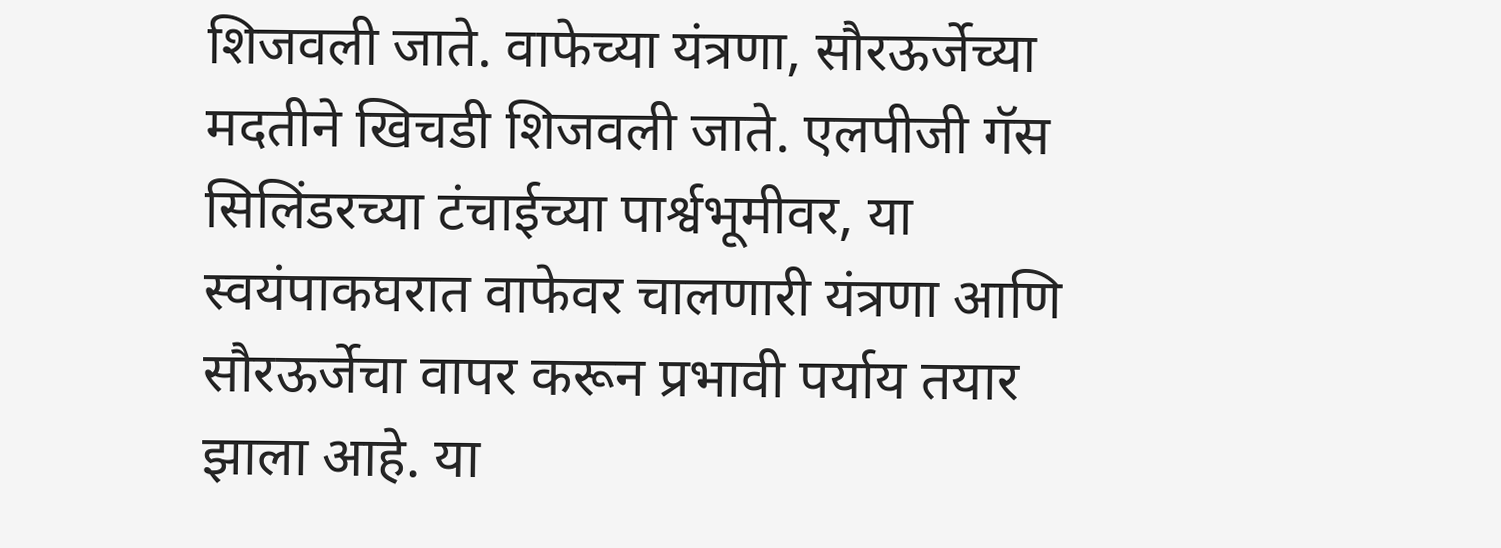शिजवली जाते. वाफेच्या यंत्रणा, सौरऊर्जेच्या मदतीने खिचडी शिजवली जाते. एलपीजी गॅस सिलिंडरच्या टंचाईच्या पार्श्वभूमीवर, या स्वयंपाकघरात वाफेवर चालणारी यंत्रणा आणि सौरऊर्जेचा वापर करून प्रभावी पर्याय तयार झाला आहे. या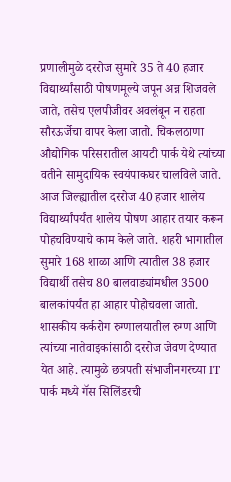प्रणालीमुळे दररोज सुमारे 35 ते 40 हजार विद्यार्थ्यांसाठी पोषणमूल्ये जपून अन्न शिजवले जाते, तसेच एलपीजीवर अवलंबून न राहता सौरऊर्जेचा वापर केला जातो. चिकलठाणा औद्योगिक परिसरातील आयटी पार्क येथे त्यांच्या वतीने सामुदायिक स्वयंपाकघर चालविले जाते. आज जिल्ह्यातील दररोज 40 हजार शालेय विद्यार्थ्यांपर्यंत शालेय पोषण आहार तयार करून पोहचविण्याचे काम केले जाते. शहरी भागातील सुमारे 168 शाळा आणि त्यातील 38 हजार विद्यार्थी तसेच 80 बालवाड्यांमधील 3500 बालकांपर्यंत हा आहार पोहोचवला जातो. शासकीय कर्करोग रुग्णालयातील रुग्ण आणि त्यांच्या नातेवाइकांसाठी दररोज जेवण देण्यात येत आहे. त्यामुळे छत्रपती संभाजीनगरच्या IT पार्क मध्ये गॅस सिलिंडरची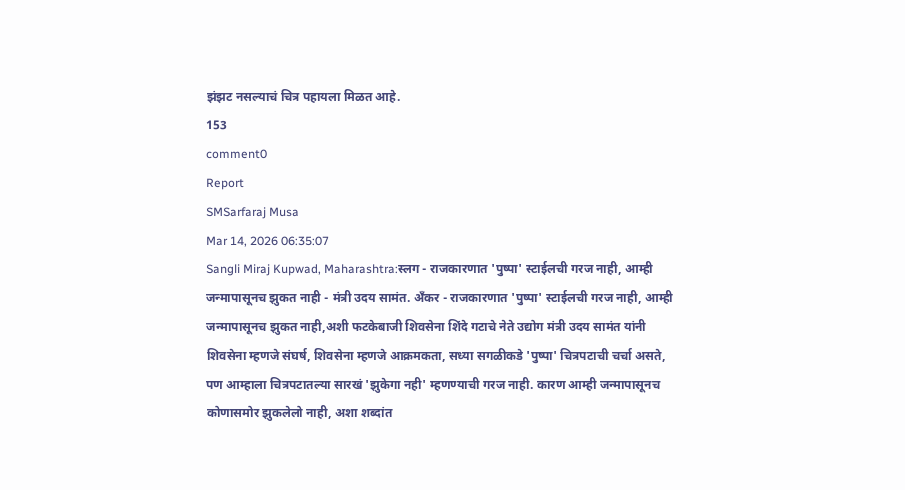झंझट नसल्याचं चित्र पहायला मिळत आहे.
153
comment0
Report
SMSarfaraj Musa
Mar 14, 2026 06:35:07
Sangli Miraj Kupwad, Maharashtra:स्लग - राजकारणात 'पुष्पा' स्टाईलची गरज नाही, आम्ही जन्मापासूनच झुकत नाही - मंत्री उदय सामंत. अँकर - राजकारणात 'पुष्पा' स्टाईलची गरज नाही, आम्ही जन्मापासूनच झुकत नाही,अशी फटकेबाजी शिवसेना शिंदे गटाचे नेते उद्योग मंत्री उदय सामंत यांनी शिवसेना म्हणजे संघर्ष, शिवसेना म्हणजे आक्रमकता, सध्या सगळीकडे 'पुष्पा' चित्रपटाची चर्चा असते, पण आम्हाला चित्रपटातल्या सारखं 'झुकेगा नही' म्हणण्याची गरज नाही. कारण आम्ही जन्मापासूनच कोणासमोर झुकलेलो नाही, अशा शब्दांत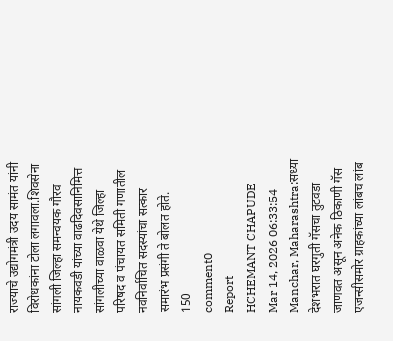राज्याचे उद्योगमंत्री उदय सामंत यांनी विरोधकांना टोला लगावला.शिवसेना सांगली जिल्हा समन्वयक गौरव नायकवडी यांच्या वाढदिवसानिमित्त सांगलीच्या वाळवा येथे जिल्हा परिषद व पंचायत समिती गणातील नवनिर्वाचित सदस्यांचा सत्कार समारंभ प्रसंगी ते बोलत होते.
150
comment0
Report
HCHEMANT CHAPUDE
Mar 14, 2026 06:33:54
Manchar, Maharashtra:सध्या देशभरात घरगुती गॅसचा तुटवडा जाणवत असून अनेक ठिकाणी गॅस एजन्सीसमोर ग्राहकांच्या लांबच लांब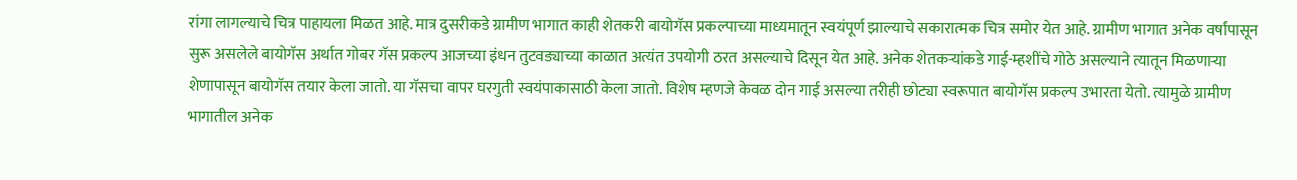रांगा लागल्याचे चित्र पाहायला मिळत आहे. मात्र दुसरीकडे ग्रामीण भागात काही शेतकरी बायोगॅस प्रकल्पाच्या माध्यमातून स्वयंपूर्ण झाल्याचे सकारात्मक चित्र समोर येत आहे. ग्रामीण भागात अनेक वर्षांपासून सुरू असलेले बायोगॅस अर्थात गोबर गॅस प्रकल्प आजच्या इंधन तुटवड्याच्या काळात अत्यंत उपयोगी ठरत असल्याचे दिसून येत आहे. अनेक शेतकऱ्यांकडे गाई-म्हशींचे गोठे असल्याने त्यातून मिळणाऱ्या शेणापासून बायोगॅस तयार केला जातो. या गॅसचा वापर घरगुती स्वयंपाकासाठी केला जातो. विशेष म्हणजे केवळ दोन गाई असल्या तरीही छोट्या स्वरूपात बायोगॅस प्रकल्प उभारता येतो. त्यामुळे ग्रामीण भागातील अनेक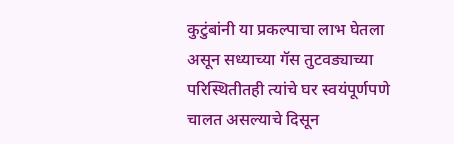कुटुंबांनी या प्रकल्पाचा लाभ घेतला असून सध्याच्या गॅस तुटवड्याच्या परिस्थितीतही त्यांचे घर स्वयंपूर्णपणे चालत असल्याचे दिसून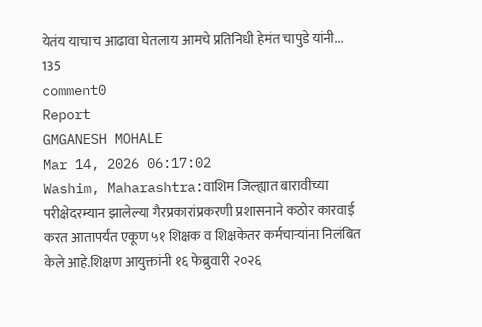येतंय याचाच आढावा घेतलाय आमचे प्रतिनिधी हेमंत चापुडे यांनी...
135
comment0
Report
GMGANESH MOHALE
Mar 14, 2026 06:17:02
Washim, Maharashtra:वाशिम जिल्ह्यात बारावीच्या परीक्षेदरम्यान झालेल्या गैरप्रकारांप्रकरणी प्रशासनाने कठोर कारवाई करत आतापर्यंत एकूण ५१ शिक्षक व शिक्षकेतर कर्मचाऱ्यांना निलंबित केले आहे.शिक्षण आयुक्तांनी १६ फेब्रुवारी २०२६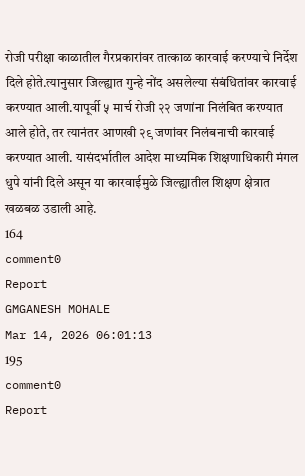रोजी परीक्षा काळातील गैरप्रकारांवर तात्काळ कारवाई करण्याचे निर्देश दिले होते.त्यानुसार जिल्ह्यात गुन्हे नोंद असलेल्या संबंधितांवर कारवाई करण्यात आली.यापूर्वी ५ मार्च रोजी २२ जणांना निलंबित करण्यात आले होते, तर त्यानंतर आणखी २९ जणांवर निलंबनाची कारवाई करण्यात आली. यासंदर्भातील आदेश माध्यमिक शिक्षणाधिकारी मंगल धुपे यांनी दिले असून या कारवाईमुळे जिल्ह्यातील शिक्षण क्षेत्रात खळबळ उडाली आहे.
164
comment0
Report
GMGANESH MOHALE
Mar 14, 2026 06:01:13
195
comment0
Report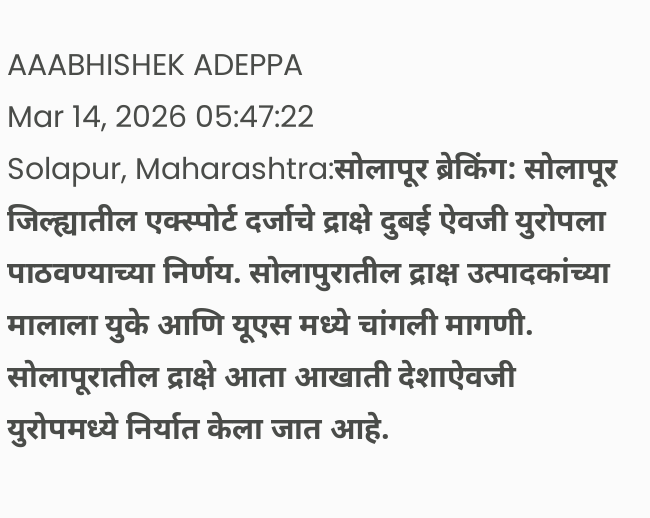AAABHISHEK ADEPPA
Mar 14, 2026 05:47:22
Solapur, Maharashtra:सोलापूर ब्रेकिंग: सोलापूर जिल्ह्यातील एक्स्पोर्ट दर्जाचे द्राक्षे दुबई ऐवजी युरोपला पाठवण्याच्या निर्णय. सोलापुरातील द्राक्ष उत्पादकांच्या मालाला युके आणि यूएस मध्ये चांगली मागणी. सोलापूरातील द्राक्षे आता आखाती देशाऐवजी युरोपमध्ये निर्यात केला जात आहे.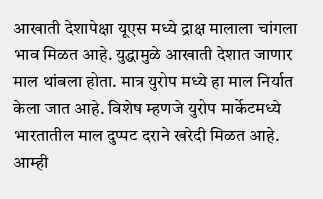आखाती देशापेक्षा यूएस मध्ये द्राक्ष मालाला चांगला भाव मिळत आहे. युद्धामुळे आखाती देशात जाणार माल थांबला होता. मात्र युरोप मध्ये हा माल निर्यात केला जात आहे. विशेष म्हणजे युरोप मार्केटमध्ये भारतातील माल दुप्पट दराने खरेदी मिळत आहे. आम्ही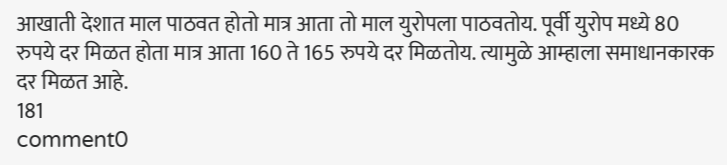आखाती देशात माल पाठवत होतो मात्र आता तो माल युरोपला पाठवतोय. पूर्वी युरोप मध्ये 80 रुपये दर मिळत होता मात्र आता 160 ते 165 रुपये दर मिळतोय. त्यामुळे आम्हाला समाधानकारक दर मिळत आहे.
181
comment0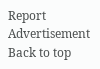Report
Advertisement
Back to top